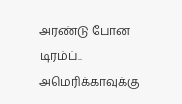அரண்டு போன டிரம்ப்.. அமெரிக்காவுக்கு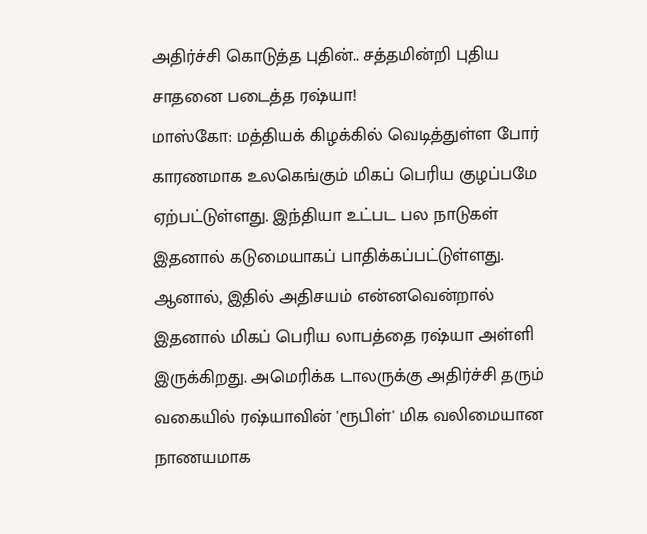அதிர்ச்சி கொடுத்த புதின்.. சத்தமின்றி புதிய சாதனை படைத்த ரஷ்யா!
மாஸ்கோ: மத்தியக் கிழக்கில் வெடித்துள்ள போர் காரணமாக உலகெங்கும் மிகப் பெரிய குழப்பமே ஏற்பட்டுள்ளது. இந்தியா உட்பட பல நாடுகள் இதனால் கடுமையாகப் பாதிக்கப்பட்டுள்ளது. ஆனால், இதில் அதிசயம் என்னவென்றால் இதனால் மிகப் பெரிய லாபத்தை ரஷ்யா அள்ளி இருக்கிறது. அமெரிக்க டாலருக்கு அதிர்ச்சி தரும் வகையில் ரஷ்யாவின் 'ரூபிள்' மிக வலிமையான நாணயமாக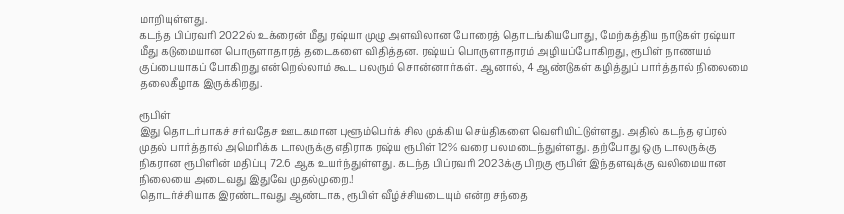மாறியுள்ளது.
கடந்த பிப்ரவரி 2022ல் உக்ரைன் மீது ரஷ்யா முழு அளவிலான போரைத் தொடங்கியபோது, மேற்கத்திய நாடுகள் ரஷ்யா மீது கடுமையான பொருளாதாரத் தடைகளை விதித்தன. ரஷ்யப் பொருளாதாரம் அழியப்போகிறது, ரூபிள் நாணயம் குப்பையாகப் போகிறது என்றெல்லாம் கூட பலரும் சொன்னார்கள். ஆனால், 4 ஆண்டுகள் கழித்துப் பார்த்தால் நிலைமை தலைகீழாக இருக்கிறது.

ரூபிள்
இது தொடர்பாகச் சர்வதேச ஊடகமான புளூம்பெர்க் சில முக்கிய செய்திகளை வெளியிட்டுள்ளது. அதில் கடந்த ஏப்ரல் முதல் பார்த்தால் அமெரிக்க டாலருக்கு எதிராக ரஷ்ய ரூபிள் 12% வரை பலமடைந்துள்ளது. தற்போது ஒரு டாலருக்கு நிகரான ரூபிளின் மதிப்பு 72.6 ஆக உயர்ந்துள்ளது. கடந்த பிப்ரவரி 2023க்கு பிறகு ரூபிள் இந்தளவுக்கு வலிமையான நிலையை அடைவது இதுவே முதல்முறை.!
தொடர்ச்சியாக இரண்டாவது ஆண்டாக, ரூபிள் வீழ்ச்சியடையும் என்ற சந்தை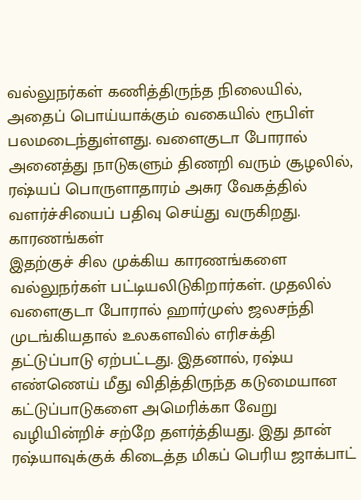வல்லுநர்கள் கணித்திருந்த நிலையில், அதைப் பொய்யாக்கும் வகையில் ரூபிள் பலமடைந்துள்ளது. வளைகுடா போரால் அனைத்து நாடுகளும் திணறி வரும் சூழலில், ரஷ்யப் பொருளாதாரம் அசுர வேகத்தில் வளர்ச்சியைப் பதிவு செய்து வருகிறது.
காரணங்கள்
இதற்குச் சில முக்கிய காரணங்களை வல்லுநர்கள் பட்டியலிடுகிறார்கள். முதலில் வளைகுடா போரால் ஹார்முஸ் ஜலசந்தி முடங்கியதால் உலகளவில் எரிசக்தி தட்டுப்பாடு ஏற்பட்டது. இதனால், ரஷ்ய எண்ணெய் மீது விதித்திருந்த கடுமையான கட்டுப்பாடுகளை அமெரிக்கா வேறு வழியின்றிச் சற்றே தளர்த்தியது. இது தான் ரஷ்யாவுக்குக் கிடைத்த மிகப் பெரிய ஜாக்பாட்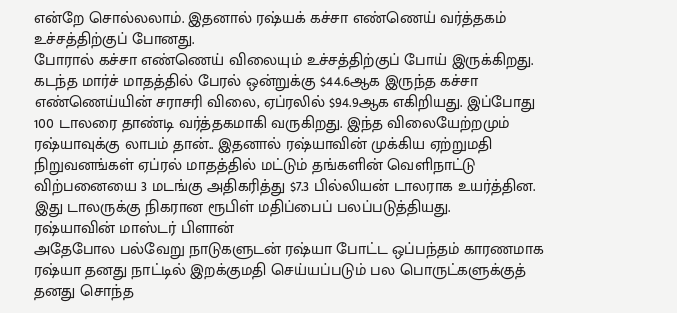என்றே சொல்லலாம். இதனால் ரஷ்யக் கச்சா எண்ணெய் வர்த்தகம் உச்சத்திற்குப் போனது.
போரால் கச்சா எண்ணெய் விலையும் உச்சத்திற்குப் போய் இருக்கிறது. கடந்த மார்ச் மாதத்தில் பேரல் ஒன்றுக்கு $44.6ஆக இருந்த கச்சா எண்ணெய்யின் சராசரி விலை, ஏப்ரலில் $94.9ஆக எகிறியது. இப்போது 100 டாலரை தாண்டி வர்த்தகமாகி வருகிறது. இந்த விலையேற்றமும் ரஷ்யாவுக்கு லாபம் தான்.. இதனால் ரஷ்யாவின் முக்கிய ஏற்றுமதி நிறுவனங்கள் ஏப்ரல் மாதத்தில் மட்டும் தங்களின் வெளிநாட்டு விற்பனையை 3 மடங்கு அதிகரித்து $7.3 பில்லியன் டாலராக உயர்த்தின. இது டாலருக்கு நிகரான ரூபிள் மதிப்பைப் பலப்படுத்தியது.
ரஷ்யாவின் மாஸ்டர் பிளான்
அதேபோல பல்வேறு நாடுகளுடன் ரஷ்யா போட்ட ஒப்பந்தம் காரணமாக ரஷ்யா தனது நாட்டில் இறக்குமதி செய்யப்படும் பல பொருட்களுக்குத் தனது சொந்த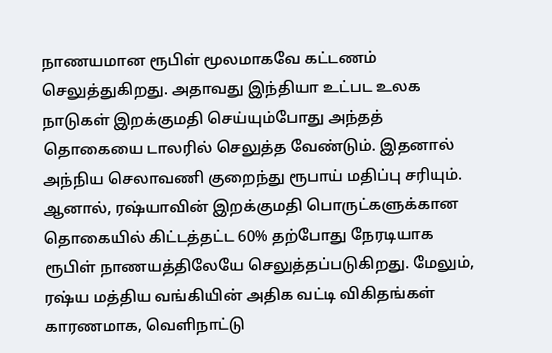நாணயமான ரூபிள் மூலமாகவே கட்டணம் செலுத்துகிறது. அதாவது இந்தியா உட்பட உலக நாடுகள் இறக்குமதி செய்யும்போது அந்தத் தொகையை டாலரில் செலுத்த வேண்டும். இதனால் அந்நிய செலாவணி குறைந்து ரூபாய் மதிப்பு சரியும். ஆனால், ரஷ்யாவின் இறக்குமதி பொருட்களுக்கான தொகையில் கிட்டத்தட்ட 60% தற்போது நேரடியாக ரூபிள் நாணயத்திலேயே செலுத்தப்படுகிறது. மேலும், ரஷ்ய மத்திய வங்கியின் அதிக வட்டி விகிதங்கள் காரணமாக, வெளிநாட்டு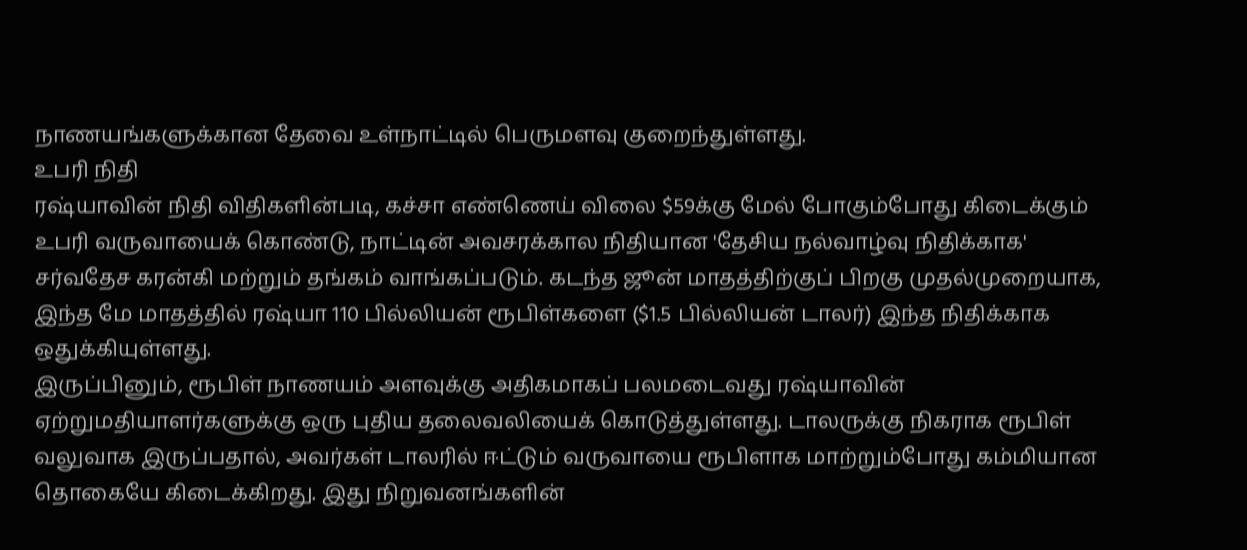நாணயங்களுக்கான தேவை உள்நாட்டில் பெருமளவு குறைந்துள்ளது.
உபரி நிதி
ரஷ்யாவின் நிதி விதிகளின்படி, கச்சா எண்ணெய் விலை $59க்கு மேல் போகும்போது கிடைக்கும் உபரி வருவாயைக் கொண்டு, நாட்டின் அவசரக்கால நிதியான 'தேசிய நல்வாழ்வு நிதிக்காக' சர்வதேச கரன்கி மற்றும் தங்கம் வாங்கப்படும். கடந்த ஜூன் மாதத்திற்குப் பிறகு முதல்முறையாக, இந்த மே மாதத்தில் ரஷ்யா 110 பில்லியன் ரூபிள்களை ($1.5 பில்லியன் டாலர்) இந்த நிதிக்காக ஒதுக்கியுள்ளது.
இருப்பினும், ரூபிள் நாணயம் அளவுக்கு அதிகமாகப் பலமடைவது ரஷ்யாவின் ஏற்றுமதியாளர்களுக்கு ஒரு புதிய தலைவலியைக் கொடுத்துள்ளது. டாலருக்கு நிகராக ரூபிள் வலுவாக இருப்பதால், அவர்கள் டாலரில் ஈட்டும் வருவாயை ரூபிளாக மாற்றும்போது கம்மியான தொகையே கிடைக்கிறது. இது நிறுவனங்களின்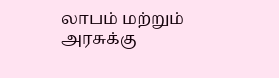லாபம் மற்றும் அரசுக்கு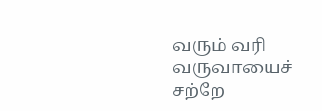வரும் வரி வருவாயைச் சற்றே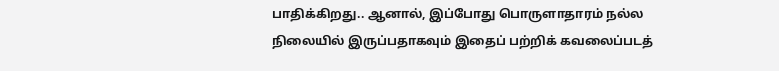பாதிக்கிறது.. ஆனால், இப்போது பொருளாதாரம் நல்ல நிலையில் இருப்பதாகவும் இதைப் பற்றிக் கவலைப்படத்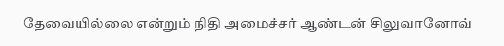தேவையில்லை என்றும் நிதி அமைச்சர் ஆண்டன் சிலுவானோவ்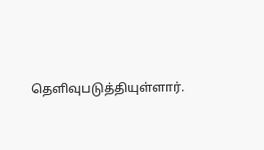தெளிவுபடுத்தியுள்ளார்.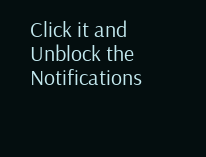Click it and Unblock the Notifications